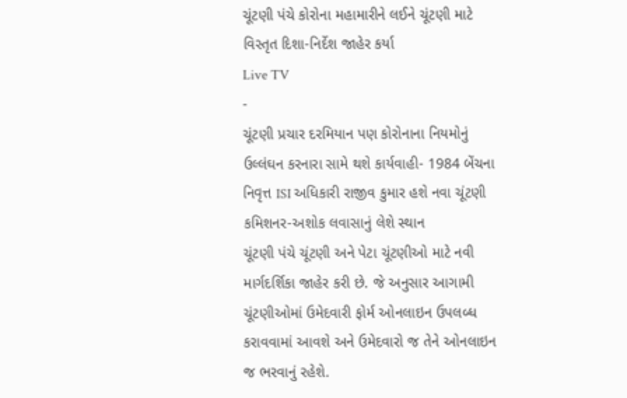ચૂંટણી પંચે કોરોના મહામારીને લઈને ચૂંટણી માટે વિસ્તૃત દિશા-નિર્દેશ જાહેર કર્યા
Live TV
-
ચૂંટણી પ્રચાર દરમિયાન પણ કોરોનાના નિયમોનું ઉલ્લંઘન કરનારા સામે થશે કાર્યવાહી- 1984 બેંચના નિવૃત્ત ISI અધિકારી રાજીવ કુમાર હશે નવા ચૂંટણી કમિશનર-અશોક લવાસાનું લેશે સ્થાન
ચૂંટણી પંચે ચૂંટણી અને પેટા ચૂંટણીઓ માટે નવી માર્ગદર્શિકા જાહેર કરી છે. જે અનુસાર આગામી ચૂંટણીઓમાં ઉમેદવારી ફોર્મ ઓનલાઇન ઉપલબ્ધ કરાવવામાં આવશે અને ઉમેદવારો જ તેને ઓનલાઇન જ ભરવાનું રહેશે.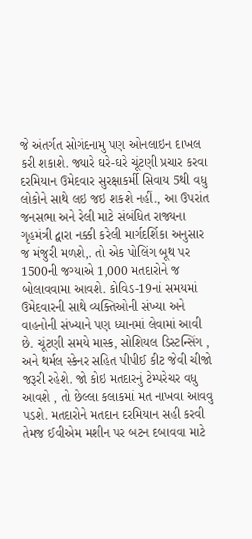જે અંતર્ગત સોગંદનામુ પણ ઓનલાઇન દાખલ કરી શકાશે. જ્યારે ઘરે-ઘરે ચૂંટણી પ્રચાર કરવા દરમિયાન ઉમેદવાર સુરક્ષાકર્મી સિવાય 5થી વધુ લોકોને સાથે લઇ જઇ શકશે નહીં., આ ઉપરાંત જનસભા અને રેલી માટે સંબંધિત રાજ્યના ગૃહમંત્રી દ્વારા નક્કી કરેલી માર્ગદર્શિકા અનુસાર જ મંજુરી મળશે,. તો એક પોલિંગ બૂથ પર 1500ની જગ્યાએ 1,000 મતદારોને જ બોલાવવામા આવશે. કોવિડ-19નાં સમયમાં ઉમેદવારની સાથે વ્યક્તિઓની સંખ્યા અને વાહનોની સંખ્યાને પણ ધ્યાનમાં લેવામાં આવી છે. ચૂંટણી સમયે માસ્ક, સોશિયલ ડિસ્ટન્સિંગ , અને થર્મલ સ્કેનર સહિત પીપીઈ કીટ જેવી ચીજો જરૂરી રહેશે. જો કોઇ મતદારનું ટેમ્પરેચર વધુ આવશે , તો છેલ્લા કલાકમાં મત નાખવા આવવુ પડશે. મતદારોને મતદાન દરમિયાન સહી કરવી તેમજ ઈવીએમ મશીન પર બટન દબાવવા માટે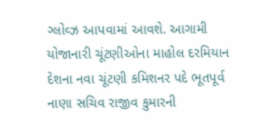ગ્લોવ્ઝ આપવામાં આવશે. આગામી યોજાનારી ચૂંટણીઓના માહોલ દરમિયાન દેશના નવા ચૂંટણી કમિશનર પદે ભૂતપૂર્વ નાણા સચિવ રાજીવ કુમારની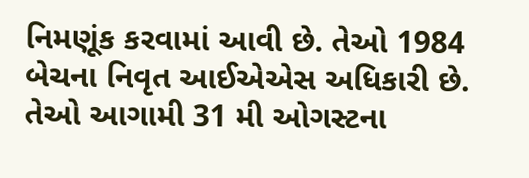નિમણૂંક કરવામાં આવી છે. તેઓ 1984 બેચના નિવૃત આઈએએસ અધિકારી છે. તેઓ આગામી 31 મી ઓગસ્ટના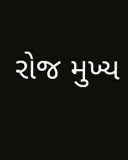રોજ મુખ્ય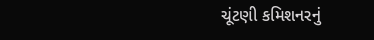ચૂંટણી કમિશનરનું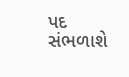પદ સંભળાશે